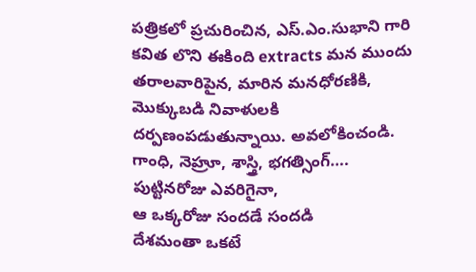పత్రికలో ప్రచురించిన, ఎస్.ఎం.సుభాని గారి కవిత లొని ఈకింది extracts మన ముందు తరాలవారిపైన, మారిన మనధోరణికి, మొక్కుబడి నివాళులకి దర్పణంపడుతున్నాయి. అవలోకించండి.
గాంధి, నెహ్రూ, శాస్త్రి, భగత్సింగ్….
పుట్టినరోజు ఎవరిగైనా,
ఆ ఒక్కరోజు సందడే సందడి
దేశమంతా ఒకటే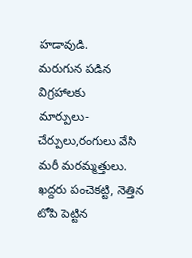హడావుడి.
మరుగున పడిన విగ్రహాలకు
మార్పులు-చేర్పులు,రంగులు వేసి
మరీ మరమ్మత్తులు.
ఖద్దరు పంచెకట్టి, నెత్తిన టోపి పెట్టిన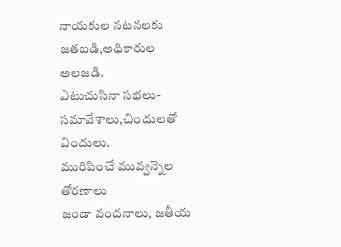నాయకుల నటనలకు జతబడి,అధికారుల అలజడి.
ఎటుచుసినా సభలు-సమావేశాలు,చిందులతో విందులు.
మురిపించే మువ్వన్నెల తోరణాలు
జండా వందనాలు, జతీయ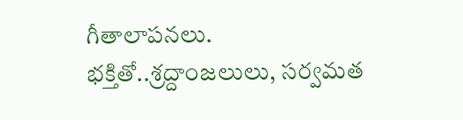గీతాలాపనలు.
భక్తితో..శ్రద్దాంజలులు, సర్వమత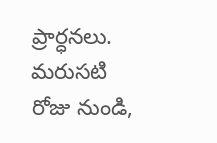ప్రార్ధనలు.
మరుసటి రోజు నుండి,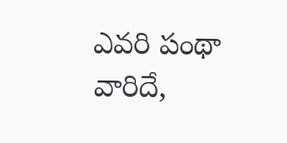ఎవరి పంథా వారిదే,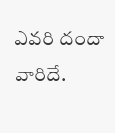ఎవరి దందా వారిదే.